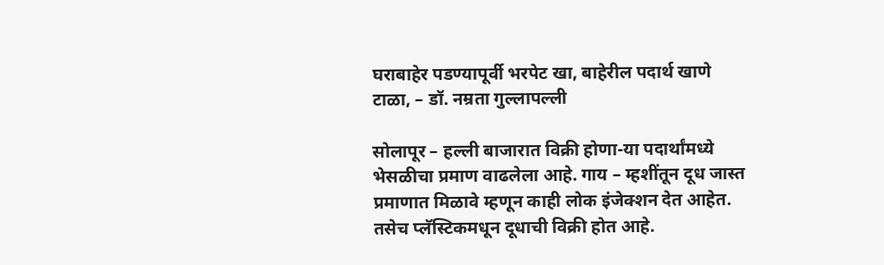घराबाहेर पडण्यापूर्वी भरपेट खा, बाहेरील पदार्थ खाणे टाळा, – डॉ. नम्रता गुल्लापल्ली

सोलापूर – हल्ली बाजारात विक्री होणा-या पदार्थांमध्ये भेसळीचा प्रमाण वाढलेला आहे. गाय – म्हशींतून दूध जास्त प्रमाणात मिळावे म्हणून काही लोक इंजेक्शन देत आहेत. तसेच प्लॅस्टिकमधून दूधाची विक्री होत आहे.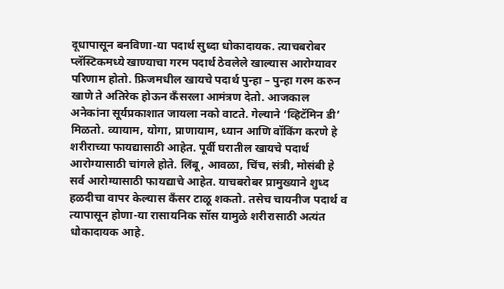दूधापासून बनविणा-या पदार्थ सुध्दा धोकादायक. त्याचबरोबर प्लॅस्टिकमध्ये खाण्याचा गरम पदार्थ ठेवलेले खाल्यास आरोग्यावर परिणाम होतो. फ्रिजमधील खायचे पदार्थ पुन्हा – पुन्हा गरम करुन खाणे ते अतिरेक होऊन कँसरला आमंत्रण देतो. आजकाल अनेकांना सूर्यप्रकाशात जायला नको वाटते. गेल्याने ‘व्हिटॅमिन डी’ मिळतो. व्यायाम, योगा, प्राणायाम, ध्यान आणि वॉकिंग करणे हे शरीराच्या फायद्यासाठी आहेत. पूर्वी घरातील खायचे पदार्थ आरोग्यासाठी चांगले होते. लिंबू, आवळा, चिंच, संत्री, मोसंबी हे सर्व आरोग्यासाठी फायद्याचे आहेत. याचबरोबर प्रामुख्याने शुध्द हळदीचा वापर केल्यास कँसर टाळू शकतो. तसेच चायनीज पदार्थ व त्यापासून होणा-या रासायनिक सॉस यामुळे शरीरासाठी अत्यंत धोकादायक आहे.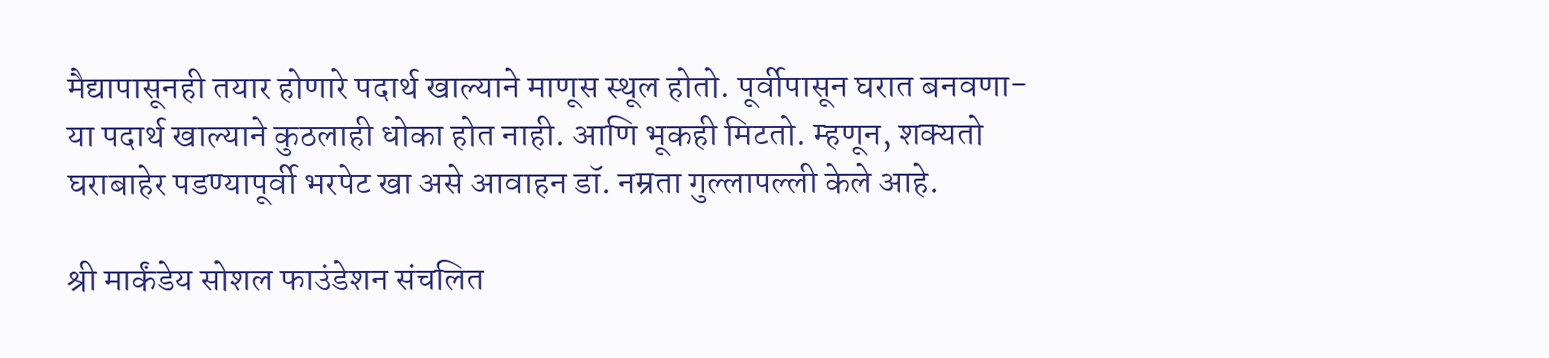मैद्यापासूनही तयार होणारे पदार्थ खाल्याने माणूस स्थूल होतो. पूर्वीपासून घरात बनवणा-या पदार्थ खाल्याने कुठलाही धोका होत नाही. आणि भूकही मिटतो. म्हणून, शक्यतो घराबाहेर पडण्यापूर्वी भरपेट खा असे आवाहन डॉ. नम्रता गुल्लापल्ली केले आहे.

श्री मार्कंडेय सोशल फाउंडेशन संचलित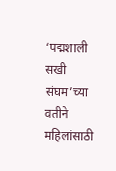‘पद्मशाली सखी संघम’च्या वतीने महिलांसाठी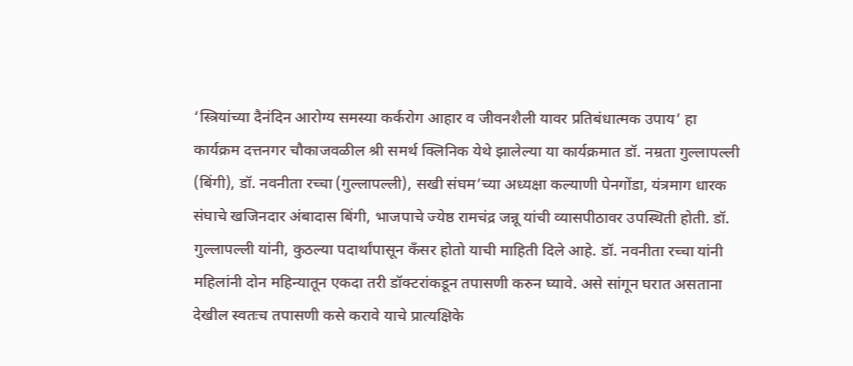‘स्त्रियांच्या दैनंदिन आरोग्य समस्या कर्करोग आहार व जीवनशैली यावर प्रतिबंधात्मक उपाय’ हा कार्यक्रम दत्तनगर चौकाजवळील श्री समर्थ क्लिनिक येथे झालेल्या या कार्यक्रमात डॉ. नम्रता गुल्लापल्ली (बिंगी), डॉ. नवनीता रच्चा (गुल्लापल्ली), सखी संघम’च्या अध्यक्षा कल्याणी पेनगोंडा, यंत्रमाग धारक संघाचे खजिनदार अंबादास बिंगी, भाजपाचे ज्येष्ठ रामचंद्र जन्नू यांची व्यासपीठावर उपस्थिती होती. डॉ. गुल्लापल्ली यांनी, कुठल्या पदार्थांपासून कँसर होतो याची माहिती दिले आहे. डॉ. नवनीता रच्चा यांनी महिलांनी दोन महिन्यातून एकदा तरी डॉक्टरांकडून तपासणी करुन घ्यावे. असे सांगून घरात असताना देखील स्वतःच तपासणी कसे करावे याचे प्रात्यक्षिके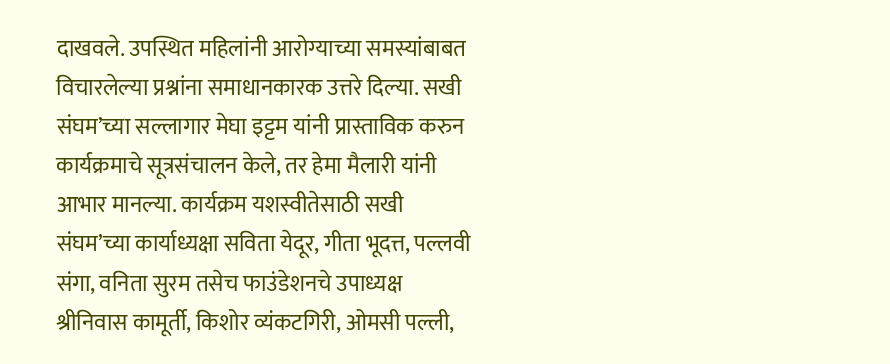दाखवले. उपस्थित महिलांनी आरोग्याच्या समस्यांबाबत विचारलेल्या प्रश्नांना समाधानकारक उत्तरे दिल्या. सखी संघम’च्या सल्लागार मेघा इट्टम यांनी प्रास्ताविक करुन कार्यक्रमाचे सूत्रसंचालन केले, तर हेमा मैलारी यांनी आभार मानल्या. कार्यक्रम यशस्वीतेसाठी सखी संघम’च्या कार्याध्यक्षा सविता येदूर, गीता भूदत्त, पल्लवी संगा, वनिता सुरम तसेच फाउंडेशनचे उपाध्यक्ष श्रीनिवास कामूर्ती, किशोर व्यंकटगिरी, ओमसी पल्ली,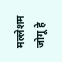मल्लेशम जोगू हे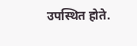उपस्थित होते.